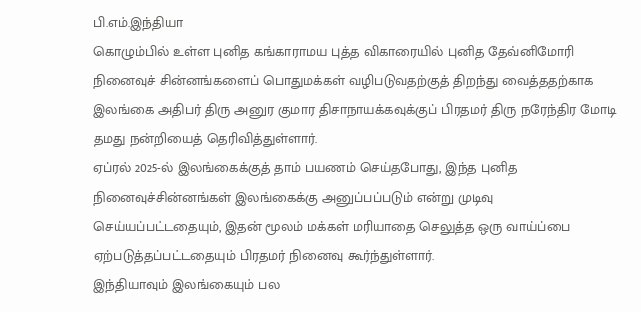பி.எம்.இந்தியா
கொழும்பில் உள்ள புனித கங்காராமய புத்த விகாரையில் புனித தேவ்னிமோரி நினைவுச் சின்னங்களைப் பொதுமக்கள் வழிபடுவதற்குத் திறந்து வைத்ததற்காக இலங்கை அதிபர் திரு அனுர குமார திசாநாயக்கவுக்குப் பிரதமர் திரு நரேந்திர மோடி தமது நன்றியைத் தெரிவித்துள்ளார்.
ஏப்ரல் 2025-ல் இலங்கைக்குத் தாம் பயணம் செய்தபோது, இந்த புனித நினைவுச்சின்னங்கள் இலங்கைக்கு அனுப்பப்படும் என்று முடிவு செய்யப்பட்டதையும், இதன் மூலம் மக்கள் மரியாதை செலுத்த ஒரு வாய்ப்பை ஏற்படுத்தப்பட்டதையும் பிரதமர் நினைவு கூர்ந்துள்ளார்.
இந்தியாவும் இலங்கையும் பல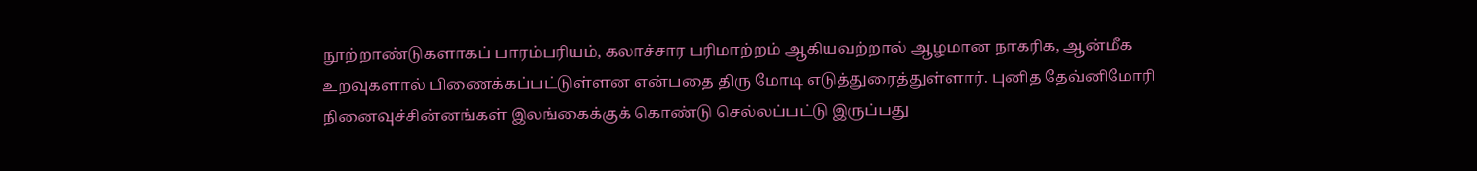நூற்றாண்டுகளாகப் பாரம்பரியம், கலாச்சார பரிமாற்றம் ஆகியவற்றால் ஆழமான நாகரிக, ஆன்மீக உறவுகளால் பிணைக்கப்பட்டுள்ளன என்பதை திரு மோடி எடுத்துரைத்துள்ளார். புனித தேவ்னிமோரி நினைவுச்சின்னங்கள் இலங்கைக்குக் கொண்டு செல்லப்பட்டு இருப்பது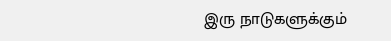இரு நாடுகளுக்கும்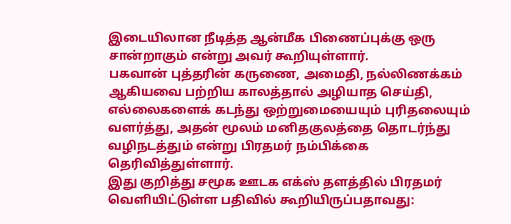இடையிலான நீடித்த ஆன்மீக பிணைப்புக்கு ஒரு சான்றாகும் என்று அவர் கூறியுள்ளார்.
பகவான் புத்தரின் கருணை, அமைதி, நல்லிணக்கம் ஆகியவை பற்றிய காலத்தால் அழியாத செய்தி, எல்லைகளைக் கடந்து ஒற்றுமையையும் புரிதலையும் வளர்த்து, அதன் மூலம் மனிதகுலத்தை தொடர்ந்து வழிநடத்தும் என்று பிரதமர் நம்பிக்கை தெரிவித்துள்ளார்.
இது குறித்து சமூக ஊடக எக்ஸ் தளத்தில் பிரதமர் வெளியிட்டுள்ள பதிவில் கூறியிருப்பதாவது: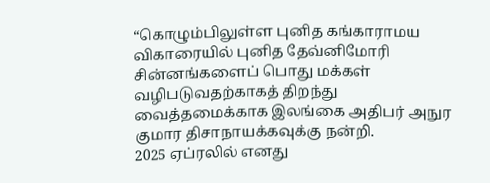“கொழும்பிலுள்ள புனித கங்காராமய விகாரையில் புனித தேவ்னிமோரி சின்னங்களைப் பொது மக்கள் வழிபடுவதற்காகத் திறந்து வைத்தமைக்காக இலங்கை அதிபர் அநுர குமார திசாநாயக்கவுக்கு நன்றி.
2025 ஏப்ரலில் எனது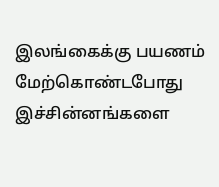இலங்கைக்கு பயணம் மேற்கொண்டபோது இச்சின்னங்களை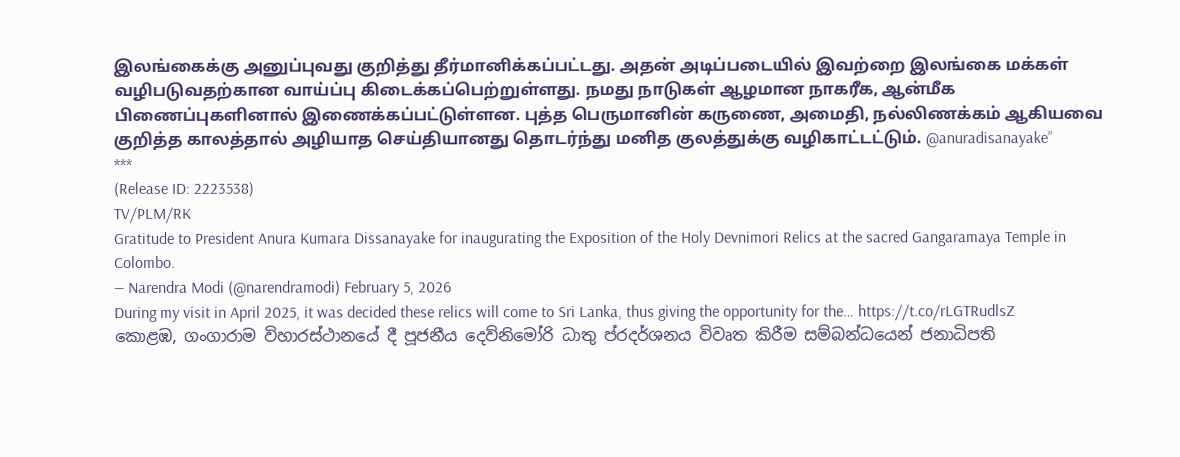இலங்கைக்கு அனுப்புவது குறித்து தீர்மானிக்கப்பட்டது. அதன் அடிப்படையில் இவற்றை இலங்கை மக்கள் வழிபடுவதற்கான வாய்ப்பு கிடைக்கப்பெற்றுள்ளது. நமது நாடுகள் ஆழமான நாகரீக, ஆன்மீக பிணைப்புகளினால் இணைக்கப்பட்டுள்ளன. புத்த பெருமானின் கருணை, அமைதி, நல்லிணக்கம் ஆகியவை குறித்த காலத்தால் அழியாத செய்தியானது தொடர்ந்து மனித குலத்துக்கு வழிகாட்டட்டும். @anuradisanayake”
***
(Release ID: 2223538)
TV/PLM/RK
Gratitude to President Anura Kumara Dissanayake for inaugurating the Exposition of the Holy Devnimori Relics at the sacred Gangaramaya Temple in Colombo.
— Narendra Modi (@narendramodi) February 5, 2026
During my visit in April 2025, it was decided these relics will come to Sri Lanka, thus giving the opportunity for the… https://t.co/rLGTRudlsZ
කොළඹ, ගංගාරාම විහාරස්ථානයේ දී පූජනීය දෙව්නිමෝරි ධාතු ප්රදර්ශනය විවෘත කිරීම සම්බන්ධයෙන් ජනාධිපති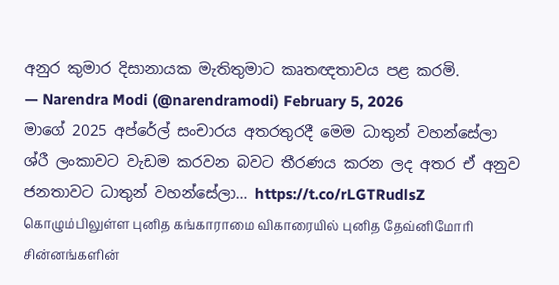අනුර කුමාර දිසානායක මැතිතුමාට කෘතඥතාවය පළ කරමි.
— Narendra Modi (@narendramodi) February 5, 2026
මාගේ 2025 අප්රේල් සංචාරය අතරතුරදී මෙම ධාතුන් වහන්සේලා ශ්රී ලංකාවට වැඩම කරවන බවට තීරණය කරන ලද අතර ඒ අනුව ජනතාවට ධාතුන් වහන්සේලා… https://t.co/rLGTRudlsZ
கொழும்பிலுள்ள புனித கங்காராமை விகாரையில் புனித தேவ்னிமோரி சின்னங்களின்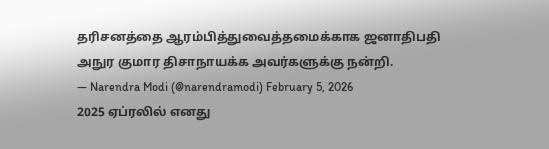தரிசனத்தை ஆரம்பித்துவைத்தமைக்காக ஜனாதிபதி அநுர குமார திசாநாயக்க அவர்களுக்கு நன்றி.
— Narendra Modi (@narendramodi) February 5, 2026
2025 ஏப்ரலில் எனது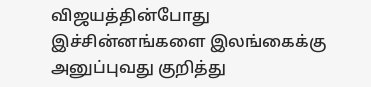விஜயத்தின்போது இச்சின்னங்களை இலங்கைக்கு அனுப்புவது குறித்து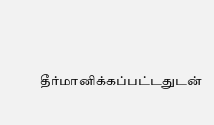தீர்மானிக்கப்பட்டதுடன்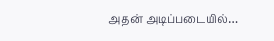அதன் அடிப்படையில்…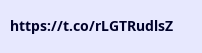https://t.co/rLGTRudlsZ